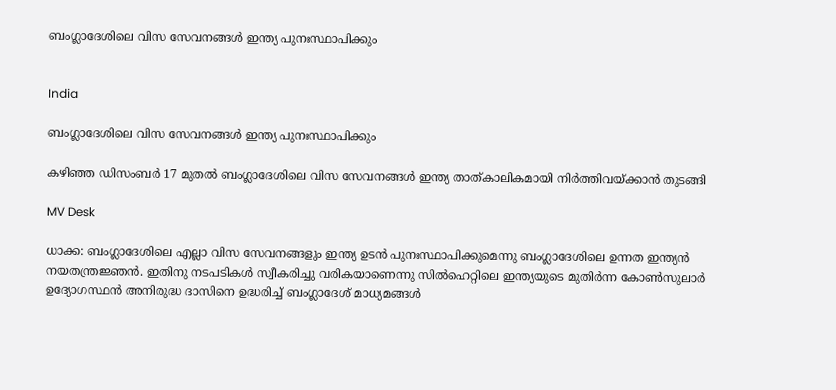ബംഗ്ലാദേശിലെ വിസ സേവനങ്ങൾ ഇന്ത്യ പുനഃസ്ഥാപിക്കും


India

ബംഗ്ലാദേശിലെ വിസ സേവനങ്ങൾ ഇന്ത്യ പുനഃസ്ഥാപിക്കും

കഴിഞ്ഞ ഡിസംബര്‍ 17 മുതല്‍ ബംഗ്ലാദേശിലെ വിസ സേവനങ്ങള്‍ ഇന്ത്യ താത്കാലികമായി നിര്‍ത്തിവയ്ക്കാന്‍ തുടങ്ങി

MV Desk

ധാക്ക: ബംഗ്ലാദേശിലെ എല്ലാ വിസ സേവനങ്ങളും ഇന്ത്യ ഉടന്‍ പുനഃസ്ഥാപിക്കുമെന്നു ബംഗ്ലാദേശിലെ ഉന്നത ഇന്ത്യന്‍ നയതന്ത്രജ്ഞന്‍. ഇതിനു നടപടികള്‍ സ്വീകരിച്ചു വരികയാണെന്നു സില്‍ഹെറ്റിലെ ഇന്ത്യയുടെ മുതിര്‍ന്ന കോണ്‍സുലാര്‍ ഉദ്യോഗസ്ഥന്‍ അനിരുദ്ധ ദാസിനെ ഉദ്ധരിച്ച് ബംഗ്ലാദേശ് മാധ്യമങ്ങള്‍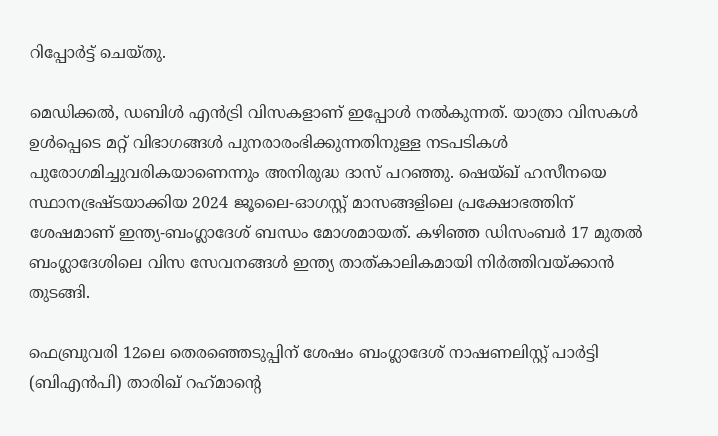റിപ്പോര്‍ട്ട് ചെയ്തു.

മെഡിക്കല്‍, ഡബിള്‍ എന്‍ട്രി വിസകളാണ് ഇപ്പോള്‍ നല്‍കുന്നത്. യാത്രാ വിസകള്‍ ഉള്‍പ്പെടെ മറ്റ് വിഭാഗങ്ങള്‍ പുനരാരംഭിക്കുന്നതിനുള്ള നടപടികള്‍ പുരോഗമിച്ചുവരികയാണെന്നും അനിരുദ്ധ ദാസ് പറഞ്ഞു. ഷെയ്ഖ് ഹസീനയെ സ്ഥാനഭ്രഷ്ടയാക്കിയ 2024 ജൂലൈ-ഓഗസ്റ്റ് മാസങ്ങളിലെ പ്രക്ഷോഭത്തിന് ശേഷമാണ് ഇന്ത്യ-ബംഗ്ലാദേശ് ബന്ധം മോശമായത്. കഴിഞ്ഞ ഡിസംബര്‍ 17 മുതല്‍ ബംഗ്ലാദേശിലെ വിസ സേവനങ്ങള്‍ ഇന്ത്യ താത്കാലികമായി നിര്‍ത്തിവയ്ക്കാന്‍ തുടങ്ങി.

ഫെബ്രുവരി 12ലെ തെരഞ്ഞെടുപ്പിന് ശേഷം ബംഗ്ലാദേശ് നാഷണലിസ്റ്റ് പാര്‍ട്ടി (ബിഎന്‍പി) താരിഖ് റഹ്‌മാന്‍റെ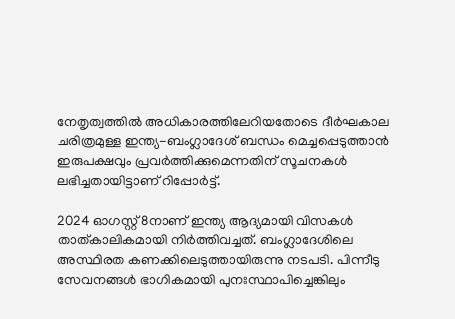നേതൃത്വത്തില്‍ അധികാരത്തിലേറിയതോടെ ദീര്‍ഘകാല ചരിത്രമുള്ള ഇന്ത്യ-ബംഗ്ലാദേശ് ബന്ധം മെച്ചപ്പെടുത്താന്‍ ഇരുപക്ഷവും പ്രവര്‍ത്തിക്കുമെന്നതിന് സൂചനകള്‍ ലഭിച്ചതായിട്ടാണ് റിപ്പോര്‍ട്ട്.

2024 ഓഗസ്റ്റ് 8നാണ് ഇന്ത്യ ആദ്യമായി വിസകള്‍ താത്കാലികമായി നിര്‍ത്തിവച്ചത്. ബംഗ്ലാദേശിലെ അസ്ഥിരത കണക്കിലെടുത്തായിരുന്നു നടപടി. പിന്നീടു സേവനങ്ങള്‍ ഭാഗികമായി പുനഃസ്ഥാപിച്ചെങ്കിലും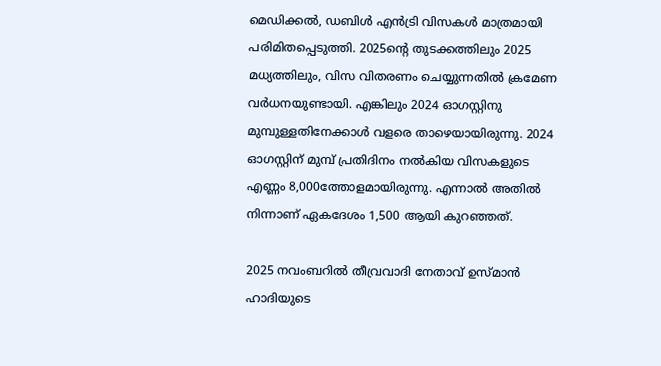മെഡിക്കല്‍, ഡബിള്‍ എന്‍ട്രി വിസകള്‍ മാത്രമായി പരിമിതപ്പെടുത്തി. 2025ന്‍റെ തുടക്കത്തിലും 2025 മധ്യത്തിലും, വിസ വിതരണം ചെയ്യുന്നതില്‍ ക്രമേണ വര്‍ധനയുണ്ടായി. എങ്കിലും 2024 ഓഗസ്റ്റിനു മുമ്പുള്ളതിനേക്കാള്‍ വളരെ താഴെയായിരുന്നു. 2024 ഓഗസ്റ്റിന് മുമ്പ് പ്രതിദിനം നല്‍കിയ വിസകളുടെ എണ്ണം 8,000ത്തോളമായിരുന്നു. എന്നാല്‍ അതില്‍ നിന്നാണ് ഏകദേശം 1,500 ആയി കുറഞ്ഞത്.

2025 നവംബറില്‍ തീവ്രവാദി നേതാവ് ഉസ്മാന്‍ ഹാദിയുടെ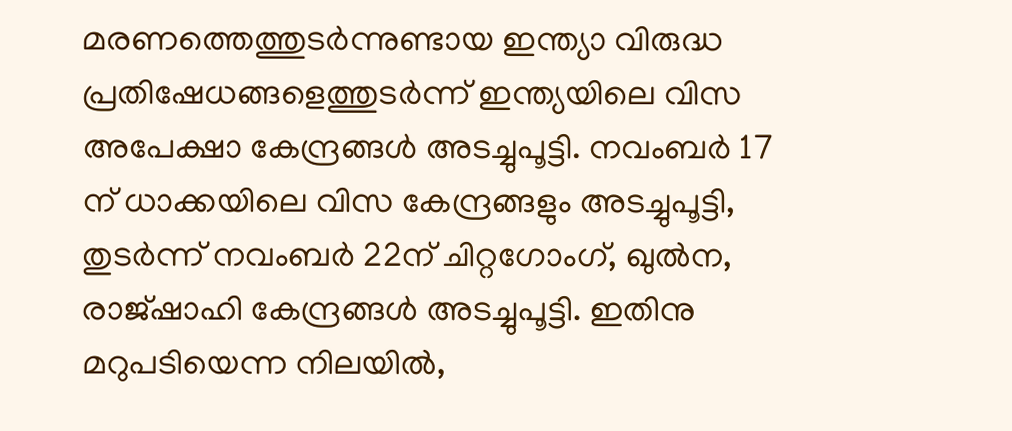മരണത്തെത്തുടര്‍ന്നുണ്ടായ ഇന്ത്യാ വിരുദ്ധ പ്രതിഷേധങ്ങളെത്തുടര്‍ന്ന് ഇന്ത്യയിലെ വിസ അപേക്ഷാ കേന്ദ്രങ്ങള്‍ അടച്ചുപൂട്ടി. നവംബര്‍ 17 ന് ധാക്കയിലെ വിസ കേന്ദ്രങ്ങളും അടച്ചുപൂട്ടി, തുടര്‍ന്ന് നവംബര്‍ 22ന് ചിറ്റഗോംഗ്, ഖുല്‍ന, രാജ്ഷാഹി കേന്ദ്രങ്ങള്‍ അടച്ചുപൂട്ടി. ഇതിനു മറുപടിയെന്ന നിലയില്‍,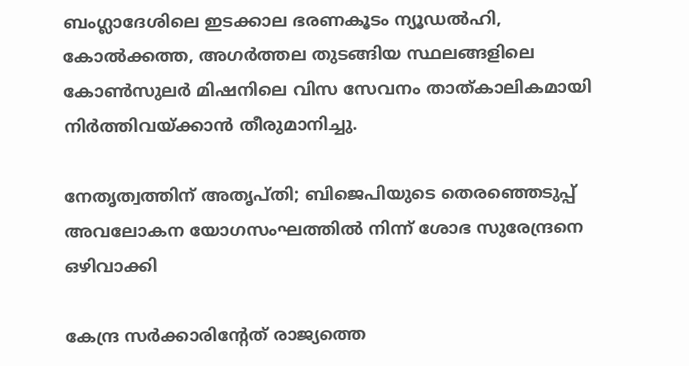ബംഗ്ലാദേശിലെ ഇടക്കാല ഭരണകൂടം ന്യൂഡല്‍ഹി, കോല്‍ക്കത്ത, അഗര്‍ത്തല തുടങ്ങിയ സ്ഥലങ്ങളിലെ കോണ്‍സുലര്‍ മിഷനിലെ വിസ സേവനം താത്കാലികമായി നിര്‍ത്തിവയ്ക്കാന്‍ തീരുമാനിച്ചു.

നേതൃത്വത്തിന് അതൃപ്തി; ബിജെപിയുടെ തെരഞ്ഞെടുപ്പ് അവലോകന യോഗസംഘത്തില്‍ നിന്ന് ശോഭ സുരേന്ദ്രനെ ഒഴിവാക്കി

കേന്ദ്ര സർക്കാരിന്റേത് രാജ്യത്തെ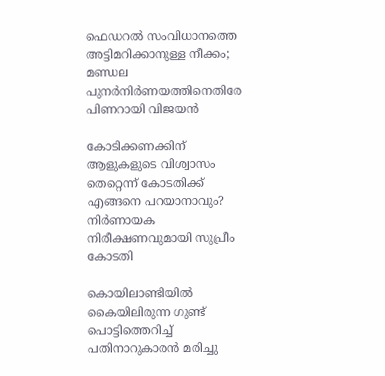ഫെഡറൽ സംവിധാനത്തെ അട്ടിമറിക്കാനുള്ള നീക്കം; മണ്ഡല പുനർനിർണയത്തിനെതിരേ പിണറായി വിജയൻ

കോടിക്കണക്കിന് ആളുകളുടെ വിശ്വാസം തെറ്റെന്ന് കോടതിക്ക് എങ്ങനെ പറയാനാവും? നിർണായക നിരീക്ഷണവുമായി സുപ്രീം കോടതി

കൊയിലാണ്ടിയില്‍ കൈയിലിരുന്ന ഗുണ്ട് പൊട്ടിത്തെറിച്ച് പതിനാറുകാരൻ മരിച്ചു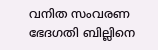വനിത സംവരണ ഭേദഗതി ബില്ലിനെ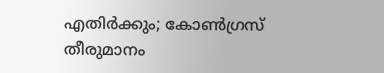എതിർക്കും; കോൺഗ്രസ് തീരുമാനം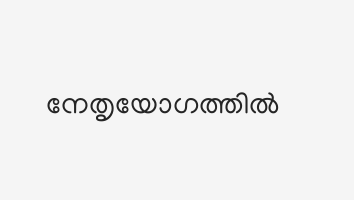നേതൃയോഗത്തിൽ